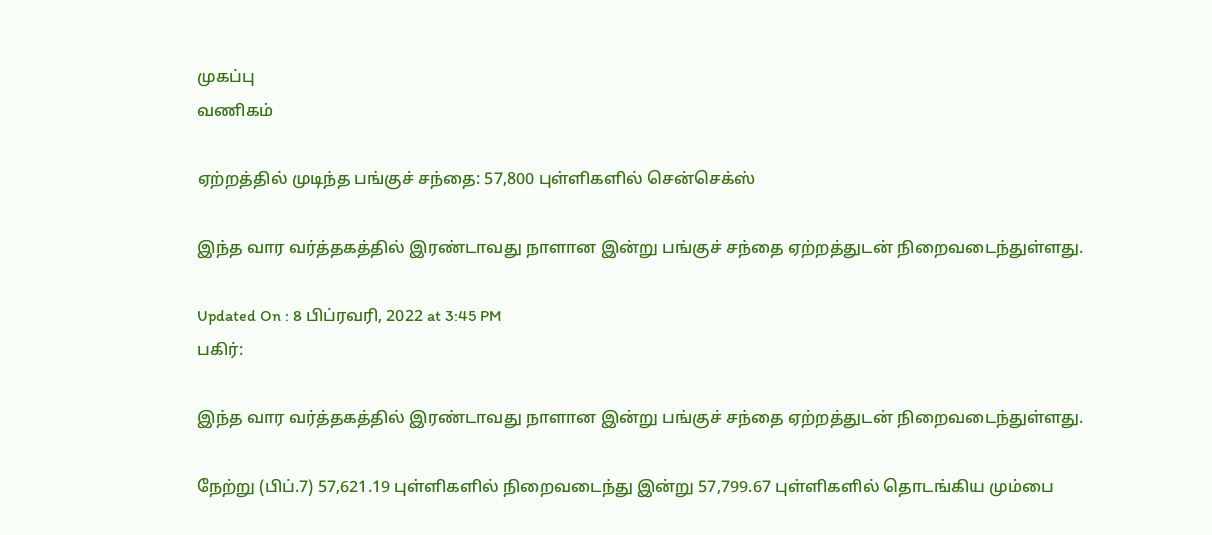முகப்பு
வணிகம்

ஏற்றத்தில் முடிந்த பங்குச் சந்தை: 57,800 புள்ளிகளில் சென்செக்ஸ்

இந்த வார வர்த்தகத்தில் இரண்டாவது நாளான இன்று பங்குச் சந்தை ஏற்றத்துடன் நிறைவடைந்துள்ளது.

Updated On : 8 பிப்ரவரி, 2022 at 3:45 PM
பகிர்:

இந்த வார வர்த்தகத்தில் இரண்டாவது நாளான இன்று பங்குச் சந்தை ஏற்றத்துடன் நிறைவடைந்துள்ளது.

நேற்று (பிப்.7) 57,621.19 புள்ளிகளில் நிறைவடைந்து இன்று 57,799.67 புள்ளிகளில் தொடங்கிய மும்பை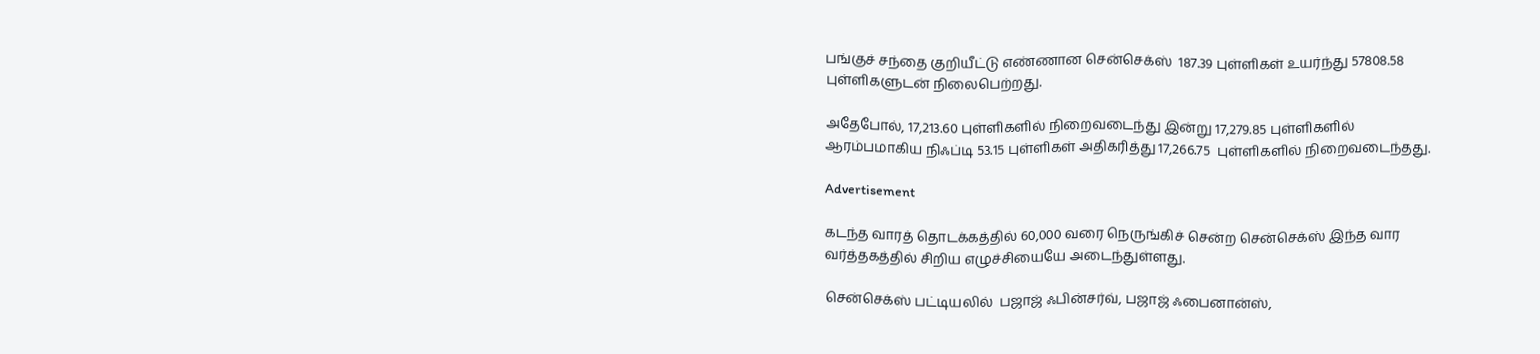பங்குச் சந்தை குறியீட்டு எண்ணான சென்செக்ஸ்  187.39 புள்ளிகள் உயர்ந்து 57808.58  புள்ளிகளுடன் நிலைபெற்றது.

அதேபோல், 17,213.60 புள்ளிகளில் நிறைவடைந்து இன்று 17,279.85 புள்ளிகளில் ஆரம்பமாகிய நிஃப்டி 53.15 புள்ளிகள் அதிகரித்து 17,266.75  புள்ளிகளில் நிறைவடைந்தது.

Advertisement

கடந்த வாரத் தொடக்கத்தில் 60,000 வரை நெருங்கிச் சென்ற சென்செக்ஸ் இந்த வார வர்த்தகத்தில் சிறிய எழுச்சியையே அடைந்துள்ளது.

சென்செக்ஸ் பட்டியலில்  பஜாஜ் ஃபின்சர்வ், பஜாஜ் ஃபைனான்ஸ்,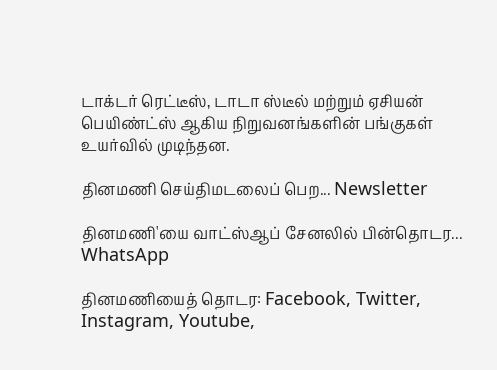டாக்டர் ரெட்டீஸ், டாடா ஸ்டீல் மற்றும் ஏசியன் பெயிண்ட்ஸ் ஆகிய நிறுவனங்களின் பங்குகள் உயர்வில் முடிந்தன.

தினமணி செய்திமடலைப் பெற... Newsletter

தினமணி'யை வாட்ஸ்ஆப் சேனலில் பின்தொடர... WhatsApp

தினமணியைத் தொடர: Facebook, Twitter, Instagram, Youtube,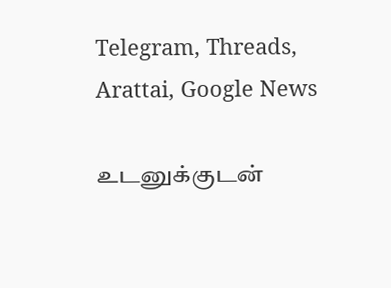Telegram, Threads, Arattai, Google News

உடனுக்குடன்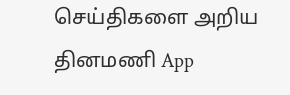செய்திகளை அறிய தினமணி App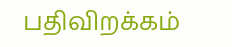பதிவிறக்கம்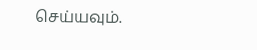செய்யவும்.